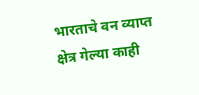भारताचे वन व्याप्त क्षेत्र गेल्या काही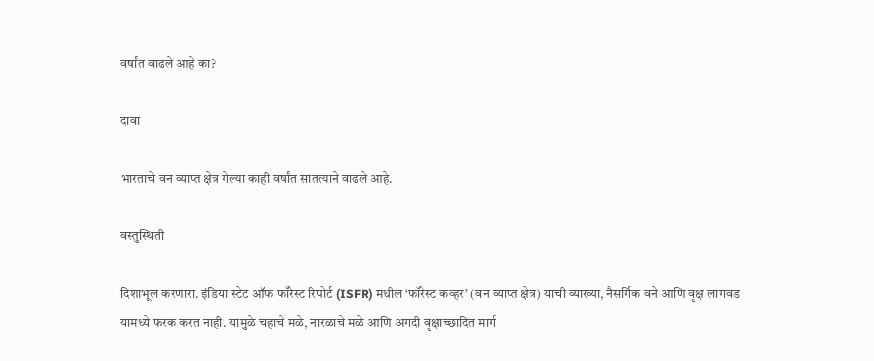वर्षांत वाढले आहे का?

दावा

भारताचे वन व्याप्त क्षेत्र गेल्या काही वर्षांत सातत्याने वाढले आहे.

वस्तुस्थिती

दिशाभूल करणारा. इंडिया स्टेट ऑफ फॉरेस्ट रिपोर्ट (ISFR) मधील ‘फॉरेस्ट कव्हर’ (वन व्याप्त क्षेत्र) याची व्याख्या, नैसर्गिक वने आणि वृक्ष लागवड यामध्ये फरक करत नाही. यामुळे चहाचे मळे, नारळाचे मळे आणि अगदी वृक्षाच्छादित मार्ग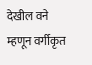देखील वने म्हणून वर्गीकृत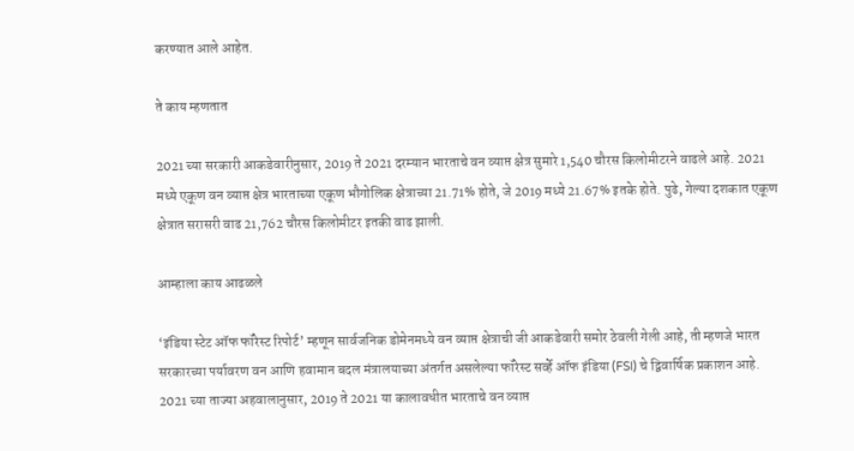करण्यात आले आहेत.

ते काय म्हणतात

2021 च्या सरकारी आकडेवारीनुसार, 2019 ते 2021 दरम्यान भारताचे वन व्याप्त क्षेत्र सुमारे 1,540 चौरस किलोमीटरने वाढले आहे. 2021 मध्ये एकूण वन व्याप्त क्षेत्र भारताच्या एकूण भौगोलिक क्षेत्राच्या 21.71% होते, जे 2019 मध्ये 21.67% इतके होते. पुढे, गेल्या दशकात एकूण क्षेत्रात सरासरी वाढ 21,762 चौरस किलोमीटर इतकी वाढ झाली.

आम्हाला काय आढळले

‘इंडिया स्टेट ऑफ फॉरेस्ट रिपोर्ट’ म्हणून सार्वजनिक डोमेनमध्ये वन व्याप्त क्षेत्राची जी आकडेवारी समोर ठेवली गेली आहे, ती म्हणजे भारत सरकारच्या पर्यावरण वन आणि हवामान बदल मंत्रालयाच्या अंतर्गत असलेल्या फॉरेस्ट सर्व्हे ऑफ इंडिया (FSI) चे द्विवार्षिक प्रकाशन आहे. 2021 च्या ताज्या अहवालानुसार, 2019 ते 2021 या कालावधीत भारताचे वन व्याप्त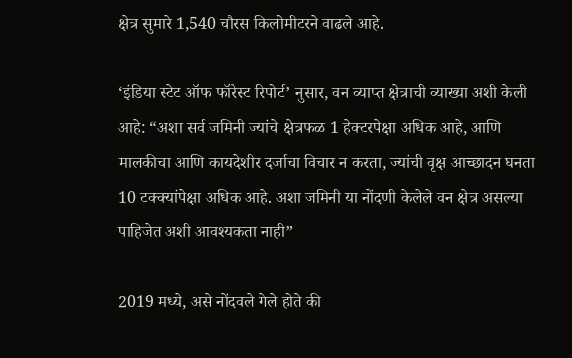क्षेत्र सुमारे 1,540 चौरस किलोमीटरने वाढले आहे.

‘इंडिया स्टेट ऑफ फॉरेस्ट रिपोर्ट’ नुसार, वन व्याप्त क्षेत्राची व्याख्या अशी केली आहे: “अशा सर्व जमिनी ज्यांचे क्षेत्रफळ 1 हेक्टरपेक्षा अधिक आहे, आणि मालकीचा आणि कायदेशीर दर्जाचा विचार न करता, ज्यांची वृक्ष आच्छादन घनता 10 टक्क्यांपेक्षा अधिक आहे. अशा जमिनी या नोंदणी केलेले वन क्षेत्र असल्या पाहिजेत अशी आवश्यकता नाही”

2019 मध्ये, असे नोंदवले गेले होते की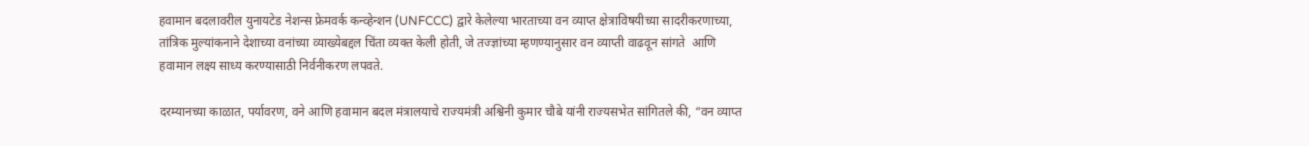हवामान बदलावरील युनायटेड नेशन्स फ्रेमवर्क कन्व्हेन्शन (UNFCCC) द्वारे केलेल्या भारताच्या वन व्याप्त क्षेत्राविषयीच्या सादरीकरणाच्या, तांत्रिक मुल्यांकनाने देशाच्या वनांच्या व्याख्येबद्दल चिंता व्यक्त केली होती, जे तज्ज्ञांच्या म्हणण्यानुसार वन व्याप्ती वाढवून सांगते  आणि हवामान लक्ष्य साध्य करण्यासाठी निर्वनीकरण लपवते.

दरम्यानच्या काळात, पर्यावरण, वने आणि हवामान बदल मंत्रालयाचे राज्यमंत्री अश्विनी कुमार चौबे यांनी राज्यसभेत सांगितले की, “वन व्याप्त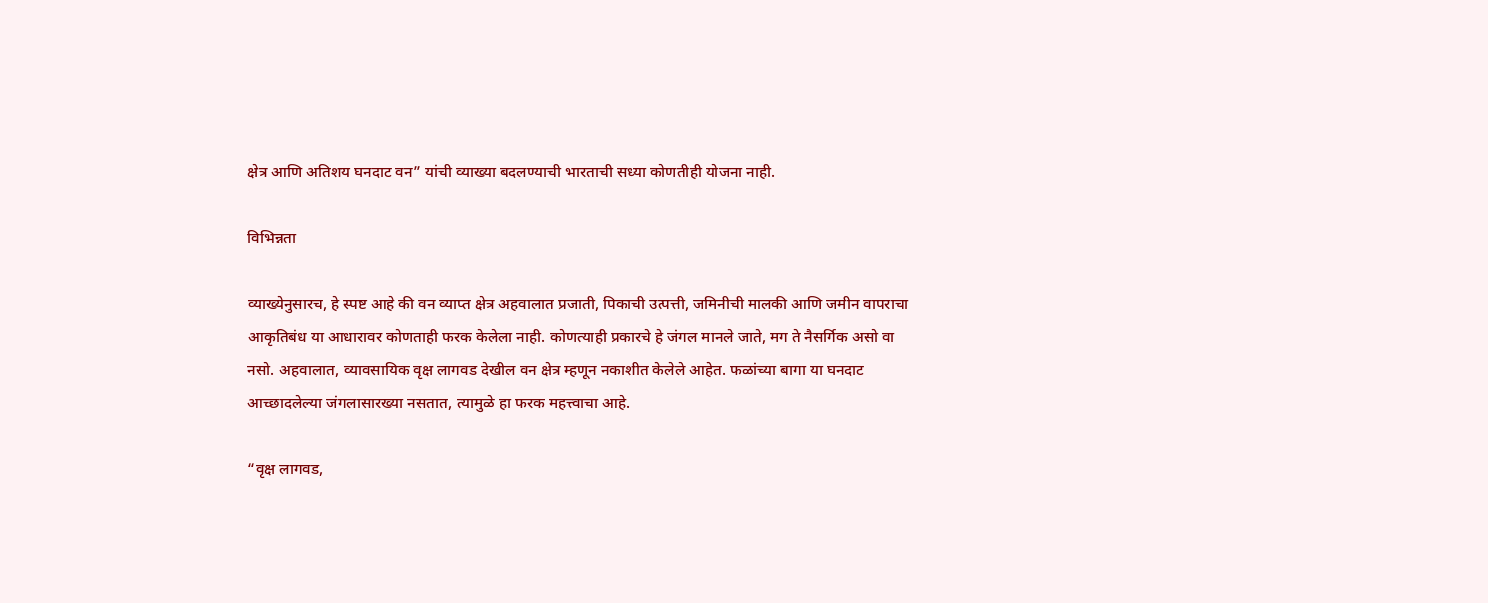क्षेत्र आणि अतिशय घनदाट वन” यांची व्याख्या बदलण्याची भारताची सध्या कोणतीही योजना नाही.

विभिन्नता

व्याख्येनुसारच, हे स्पष्ट आहे की वन व्याप्त क्षेत्र अहवालात प्रजाती, पिकाची उत्पत्ती, जमिनीची मालकी आणि जमीन वापराचा आकृतिबंध या आधारावर कोणताही फरक केलेला नाही. कोणत्याही प्रकारचे हे जंगल मानले जाते, मग ते नैसर्गिक असो वा नसो. अहवालात, व्यावसायिक वृक्ष लागवड देखील वन क्षेत्र म्हणून नकाशीत केलेले आहेत. फळांच्या बागा या घनदाट आच्छादलेल्या जंगलासारख्या नसतात, त्यामुळे हा फरक महत्त्वाचा आहे.

“वृक्ष लागवड,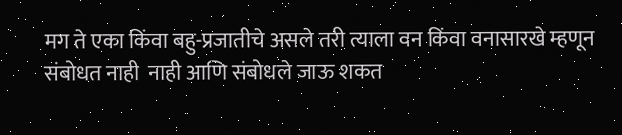मग ते एका किंवा बहु-प्रजातीचे असले तरी त्याला वन किंवा वनासारखे म्हणून संबोधत नाही  नाही आणि संबोधले जाऊ शकत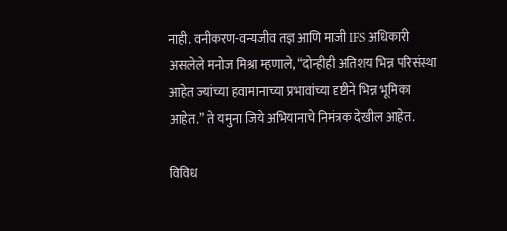नाही. वनीकरण-वन्यजीव तज्ञ आणि माजी IFS अधिकारी असलेले मनोज मिश्रा म्हणाले, “दोन्हीही अतिशय भिन्न परिसंस्था आहेत ज्यांच्या हवामानाच्या प्रभावांच्या दृष्टीने भिन्न भूमिका आहेत.” ते यमुना जिये अभियानाचे निमंत्रक देखील आहेत.

विविध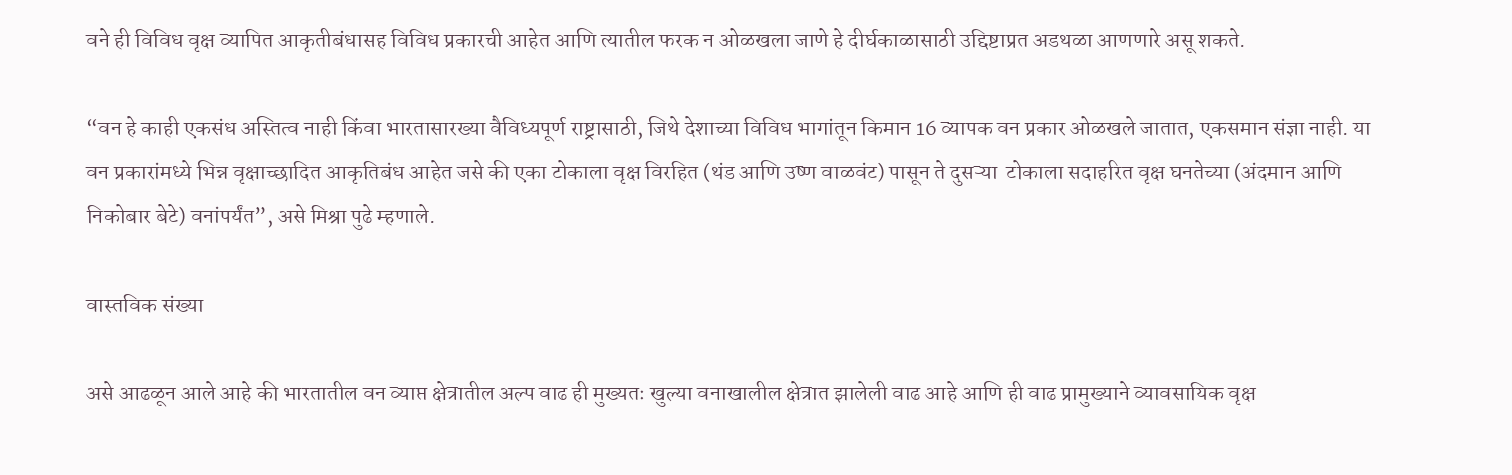वने ही विविध वृक्ष व्यापित आकृतीबंधासह विविध प्रकारची आहेत आणि त्यातील फरक न ओळखला जाणे हे दीर्घकाळासाठी उद्दिष्टाप्रत अडथळा आणणारे असू शकते.

“वन हे काही एकसंध अस्तित्व नाही किंवा भारतासारख्या वैविध्यपूर्ण राष्ट्रासाठी, जिथे देशाच्या विविध भागांतून किमान 16 व्यापक वन प्रकार ओळखले जातात, एकसमान संज्ञा नाही. या वन प्रकारांमध्ये भिन्न वृक्षाच्छादित आकृतिबंध आहेत जसे की एका टोकाला वृक्ष विरहित (थंड आणि उष्ण वाळवंट) पासून ते दुसऱ्या  टोकाला सदाहरित वृक्ष घनतेच्या (अंदमान आणि निकोबार बेटे) वनांपर्यंत”, असे मिश्रा पुढे म्हणाले.

वास्तविक संख्या

असे आढळून आले आहे की भारतातील वन व्याप्त क्षेत्रातील अल्प वाढ ही मुख्यतः खुल्या वनाखालील क्षेत्रात झालेली वाढ आहे आणि ही वाढ प्रामुख्याने व्यावसायिक वृक्ष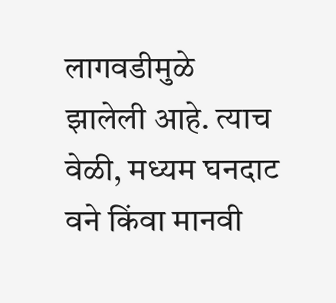लागवडीमुळे झालेली आहे. त्याच वेळी, मध्यम घनदाट वने किंवा मानवी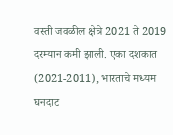वस्ती जवळील क्षेत्रे 2021 ते 2019 दरम्यान कमी झाली. एका दशकात (2021-2011), भारताचे मध्यम घनदाट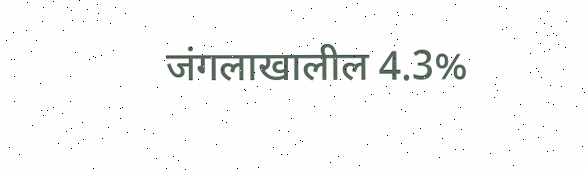जंगलाखालील 4.3%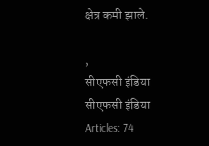क्षेत्र कमी झाले.

,
सीएफसी इंडिया
सीएफसी इंडिया
Articles: 74